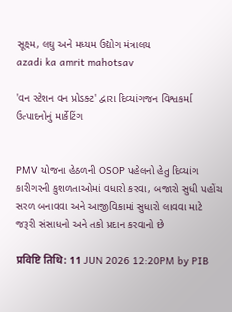સૂક્ષ્મ, લઘુ અને મધ્યમ ઉદ્યોગ મંત્રાલય
azadi ka amrit mahotsav

'વન સ્ટેશન વન પ્રોડક્ટ' દ્વારા દિવ્યાંગજન વિશ્વકર્મા ઉત્પાદનોનું માર્કેટિંગ


PMV યોજના હેઠળની OSOP પહેલનો હેતુ દિવ્યાંગ કારીગરની કુશળતાઓમાં વધારો કરવા, બજારો સુધી પહોંચ સરળ બનાવવા અને આજીવિકામાં સુધારો લાવવા માટે જરૂરી સંસાધનો અને તકો પ્રદાન કરવાનો છે

प्रविष्टि तिथि: 11 JUN 2026 12:20PM by PIB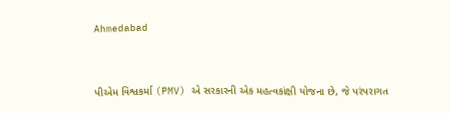Ahmedabad



પીએમ વિશ્વકર્મા (PMV) એ સરકારની એક મહત્વકાંક્ષી યોજના છે, જે પરંપરાગત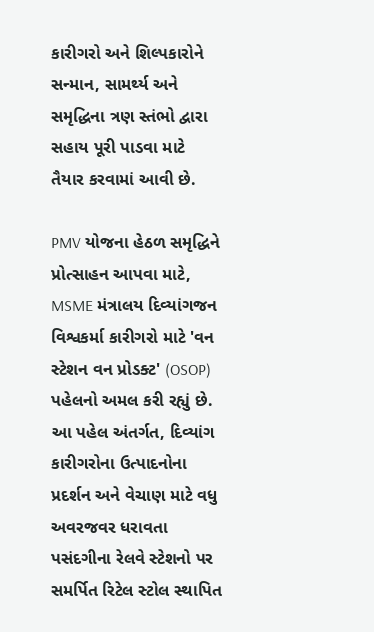કારીગરો અને શિલ્પકારોને સન્માન, સામર્થ્ય અને સમૃદ્ધિના ત્રણ સ્તંભો દ્વારા સહાય પૂરી પાડવા માટે તૈયાર કરવામાં આવી છે.

PMV યોજના હેઠળ સમૃદ્ધિને પ્રોત્સાહન આપવા માટે, MSME મંત્રાલય દિવ્યાંગજન વિશ્વકર્મા કારીગરો માટે 'વન સ્ટેશન વન પ્રોડક્ટ' (OSOP) પહેલનો અમલ કરી રહ્યું છે. આ પહેલ અંતર્ગત, દિવ્યાંગ કારીગરોના ઉત્પાદનોના પ્રદર્શન અને વેચાણ માટે વધુ અવરજવર ધરાવતા પસંદગીના રેલવે સ્ટેશનો પર સમર્પિત રિટેલ સ્ટોલ સ્થાપિત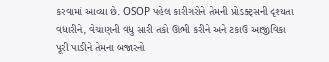કરવામાં આવ્યા છે. OSOP પહેલ કારીગરોને તેમની પ્રોડક્ટ્સની દૃશ્યતા વધારીને, વેચાણની વધુ સારી તકો ઊભી કરીને અને ટકાઉ આજીવિકા પૂરી પાડીને તેમના બજારનો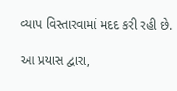વ્યાપ વિસ્તારવામાં મદદ કરી રહી છે.

આ પ્રયાસ દ્વારા,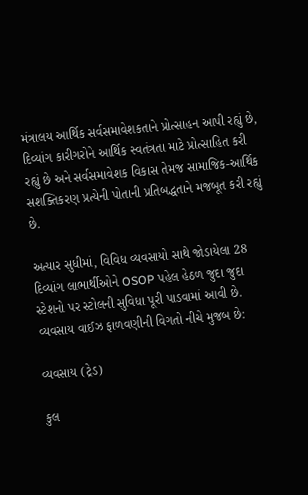મંત્રાલય આર્થિક સર્વસમાવેશકતાને પ્રોત્સાહન આપી રહ્યું છે, દિવ્યાંગ કારીગરોને આર્થિક સ્વતંત્રતા માટે પ્રોત્સાહિત કરી રહ્યું છે અને સર્વસમાવેશક વિકાસ તેમજ સામાજિક-આર્થિક સશક્તિકરણ પ્રત્યેની પોતાની પ્રતિબદ્ધતાને મજબૂત કરી રહ્યું છે.

અત્યાર સુધીમાં, વિવિધ વ્યવસાયો સાથે જોડાયેલા 28 દિવ્યાંગ લાભાર્થીઓને OSOP પહેલ હેઠળ જુદા જુદા સ્ટેશનો પર સ્ટોલની સુવિધા પૂરી પાડવામાં આવી છે. વ્યવસાય વાઈઝ ફાળવણીની વિગતો નીચે મુજબ છે:

વ્યવસાય (ટ્રેડ)

કુલ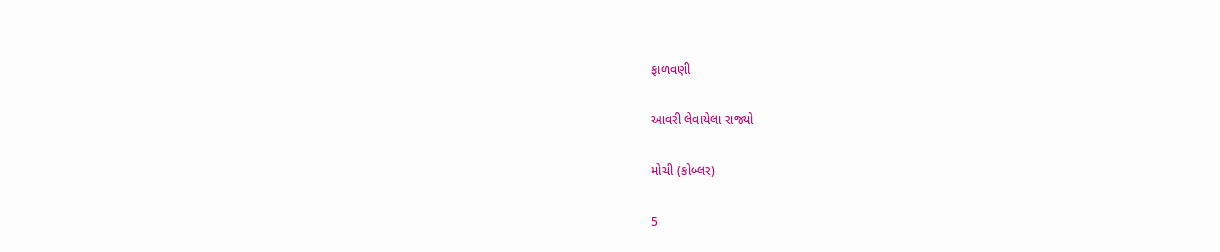ફાળવણી

આવરી લેવાયેલા રાજ્યો

મોચી (કોબ્લર)

5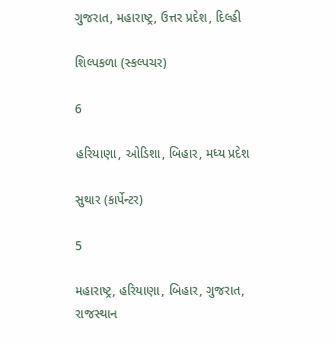ગુજરાત, મહારાષ્ટ્ર, ઉત્તર પ્રદેશ, દિલ્હી

શિલ્પકળા (સ્કલ્પચર)

6

હરિયાણા, ઓડિશા, બિહાર, મધ્ય પ્રદેશ

સુથાર (કાર્પેન્ટર)

5

મહારાષ્ટ્ર, હરિયાણા, બિહાર, ગુજરાત, રાજસ્થાન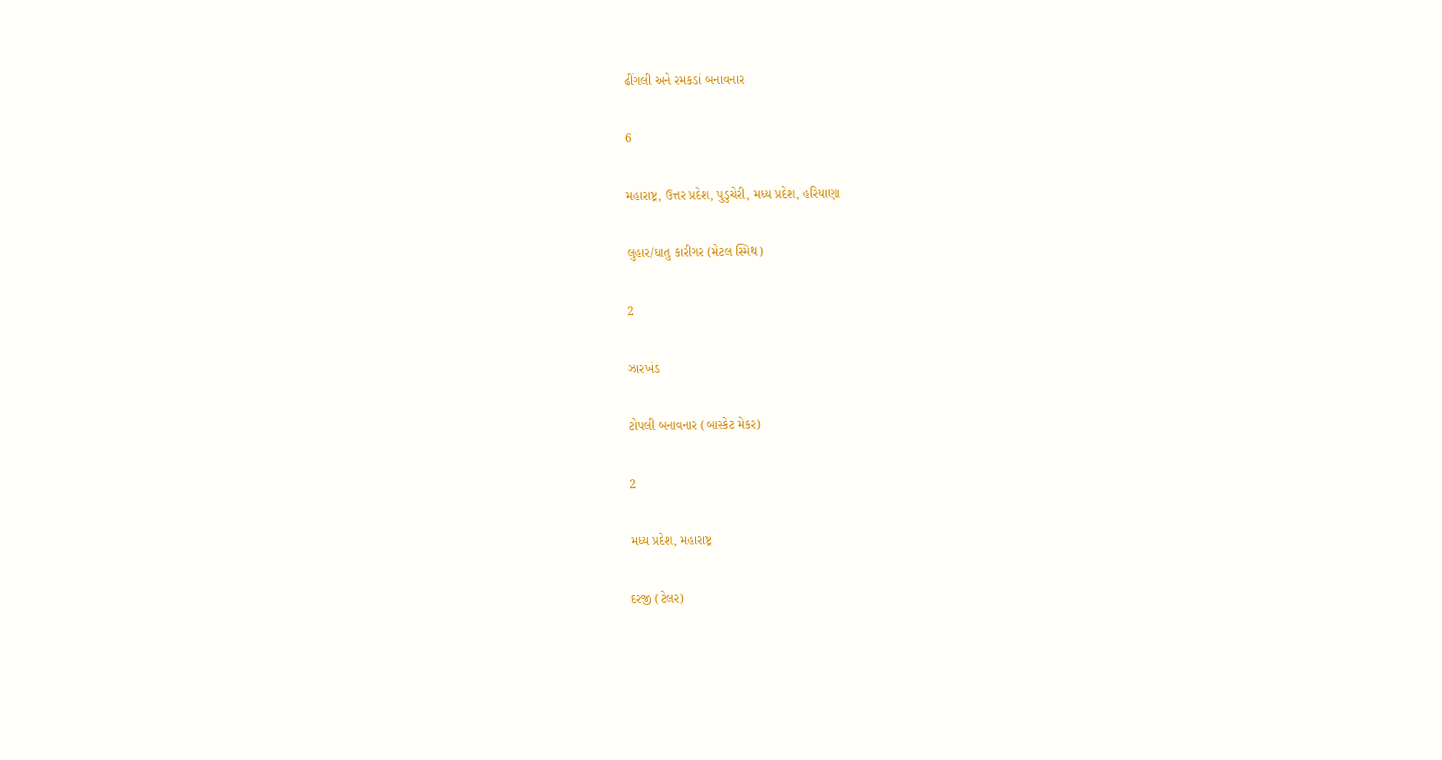ઢીંગલી અને રમકડાં બનાવનાર

6

મહારાષ્ટ્ર, ઉત્તર પ્રદેશ, પુડુચેરી, મધ્ય પ્રદેશ, હરિયાણા

લુહાર/ધાતુ કારીગર (મેટલ સ્મિથ)

2

ઝારખંડ

ટોપલી બનાવનાર (બાસ્કેટ મેકર)

2

મધ્ય પ્રદેશ, મહારાષ્ટ્ર

દરજી (ટેલર)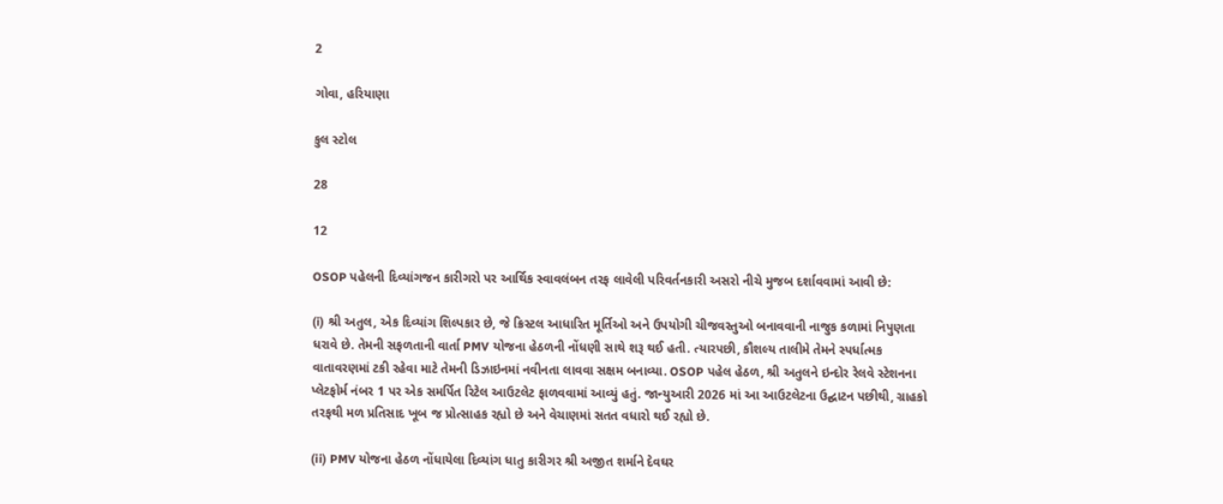2

ગોવા, હરિયાણા

કુલ સ્ટોલ

28

12

OSOP પહેલની દિવ્યાંગજન કારીગરો પર આર્થિક સ્વાવલંબન તરફ લાવેલી પરિવર્તનકારી અસરો નીચે મુજબ દર્શાવવામાં આવી છે:

(i) શ્રી અતુલ, એક દિવ્યાંગ શિલ્પકાર છે, જે ક્રિસ્ટલ આધારિત મૂર્તિઓ અને ઉપયોગી ચીજવસ્તુઓ બનાવવાની નાજુક કળામાં નિપુણતા ધરાવે છે. તેમની સફળતાની વાર્તા PMV યોજના હેઠળની નોંધણી સાથે શરૂ થઈ હતી. ત્યારપછી, કૌશલ્ય તાલીમે તેમને સ્પર્ધાત્મક વાતાવરણમાં ટકી રહેવા માટે તેમની ડિઝાઇનમાં નવીનતા લાવવા સક્ષમ બનાવ્યા. OSOP પહેલ હેઠળ, શ્રી અતુલને ઇન્દોર રેલવે સ્ટેશનના પ્લેટફોર્મ નંબર 1 પર એક સમર્પિત રિટેલ આઉટલેટ ફાળવવામાં આવ્યું હતું. જાન્યુઆરી 2026 માં આ આઉટલેટના ઉદ્ઘાટન પછીથી, ગ્રાહકો તરફથી મળ પ્રતિસાદ ખૂબ જ પ્રોત્સાહક રહ્યો છે અને વેચાણમાં સતત વધારો થઈ રહ્યો છે.

(ii) PMV યોજના હેઠળ નોંધાયેલા દિવ્યાંગ ધાતુ કારીગર શ્રી અજીત શર્માને દેવઘર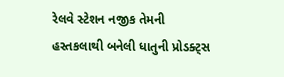રેલવે સ્ટેશન નજીક તેમની હસ્તકલાથી બનેલી ધાતુની પ્રોડક્ટ્સ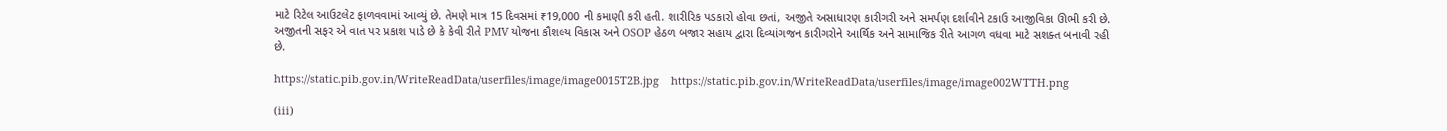માટે રિટેલ આઉટલેટ ફાળવવામાં આવ્યું છે. તેમણે માત્ર 15 દિવસમાં ₹19,000 ની કમાણી કરી હતી. શારીરિક પડકારો હોવા છતાં, અજીતે અસાધારણ કારીગરી અને સમર્પણ દર્શાવીને ટકાઉ આજીવિકા ઊભી કરી છે. અજીતની સફર એ વાત પર પ્રકાશ પાડે છે કે કેવી રીતે PMV યોજના કૌશલ્ય વિકાસ અને OSOP હેઠળ બજાર સહાય દ્વારા દિવ્યાંગજન કારીગરોને આર્થિક અને સામાજિક રીતે આગળ વધવા માટે સશક્ત બનાવી રહી છે.

https://static.pib.gov.in/WriteReadData/userfiles/image/image0015T2B.jpg    https://static.pib.gov.in/WriteReadData/userfiles/image/image002WTTH.png

(iii)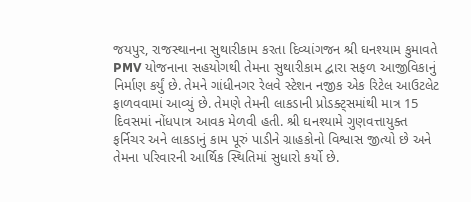જયપુર, રાજસ્થાનના સુથારીકામ કરતા દિવ્યાંગજન શ્રી ઘનશ્યામ કુમાવતે PMV યોજનાના સહયોગથી તેમના સુથારીકામ દ્વારા સફળ આજીવિકાનું નિર્માણ કર્યું છે. તેમને ગાંધીનગર રેલવે સ્ટેશન નજીક એક રિટેલ આઉટલેટ ફાળવવામાં આવ્યું છે. તેમણે તેમની લાકડાની પ્રોડક્ટ્સમાંથી માત્ર 15 દિવસમાં નોંધપાત્ર આવક મેળવી હતી. શ્રી ઘનશ્યામે ગુણવત્તાયુક્ત ફર્નિચર અને લાકડાનું કામ પૂરું પાડીને ગ્રાહકોનો વિશ્વાસ જીત્યો છે અને તેમના પરિવારની આર્થિક સ્થિતિમાં સુધારો કર્યો છે.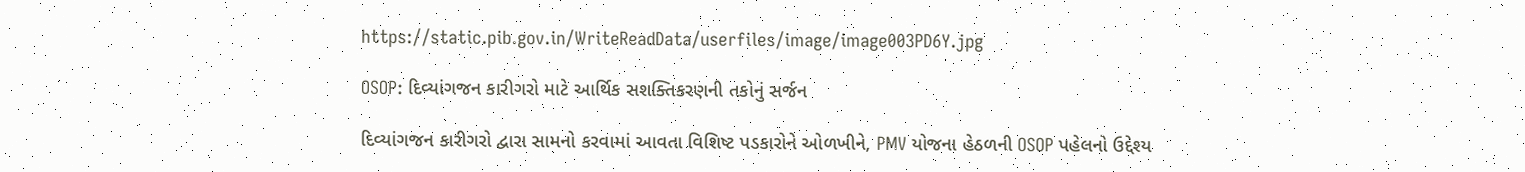https://static.pib.gov.in/WriteReadData/userfiles/image/image003PD6Y.jpg

OSOP: દિવ્યાંગજન કારીગરો માટે આર્થિક સશક્તિકરણની તકોનું સર્જન

દિવ્યાંગજન કારીગરો દ્વારા સામનો કરવામાં આવતા વિશિષ્ટ પડકારોને ઓળખીને, PMV યોજના હેઠળની OSOP પહેલનો ઉદ્દેશ્ય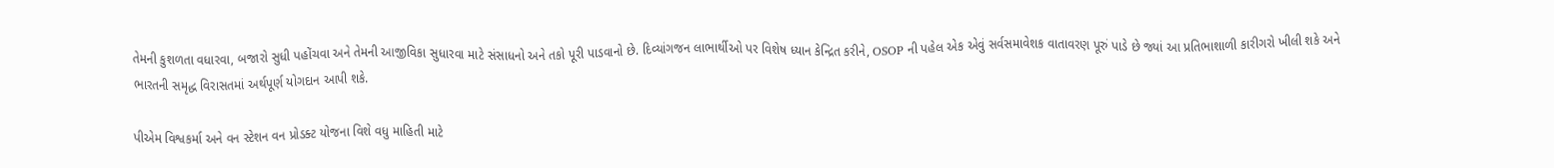તેમની કુશળતા વધારવા, બજારો સુધી પહોંચવા અને તેમની આજીવિકા સુધારવા માટે સંસાધનો અને તકો પૂરી પાડવાનો છે. દિવ્યાંગજન લાભાર્થીઓ પર વિશેષ ધ્યાન કેન્દ્રિત કરીને, OSOP ની પહેલ એક એવું સર્વસમાવેશક વાતાવરણ પૂરું પાડે છે જ્યાં આ પ્રતિભાશાળી કારીગરો ખીલી શકે અને ભારતની સમૃદ્ધ વિરાસતમાં અર્થપૂર્ણ યોગદાન આપી શકે.

પીએમ વિશ્વકર્મા અને વન સ્ટેશન વન પ્રોડક્ટ યોજના વિશે વધુ માહિતી માટે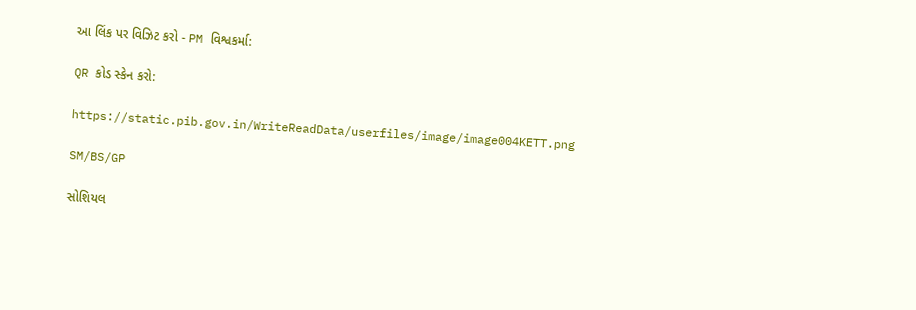આ લિંક પર વિઝિટ કરો - PM વિશ્વકર્મા:

QR કોડ સ્કેન કરો:

https://static.pib.gov.in/WriteReadData/userfiles/image/image004KETT.png

SM/BS/GP

સોશિયલ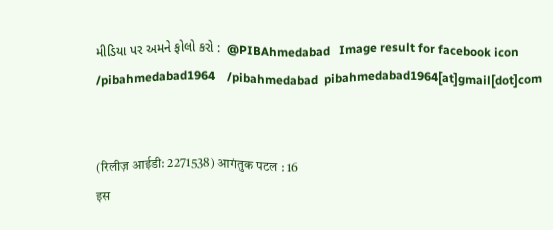મીડિયા પર અમને ફોલો કરો :  @PIBAhmedabad   Image result for facebook icon /pibahmedabad1964    /pibahmedabad  pibahmedabad1964[at]gmail[dot]com


(रिलीज़ आईडी: 2271538) आगंतुक पटल : 16
इस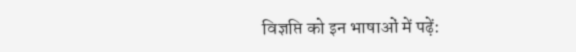विज्ञप्ति को इन भाषाओं में पढ़ें: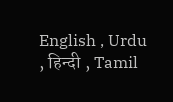English , Urdu , हिन्दी , Tamil